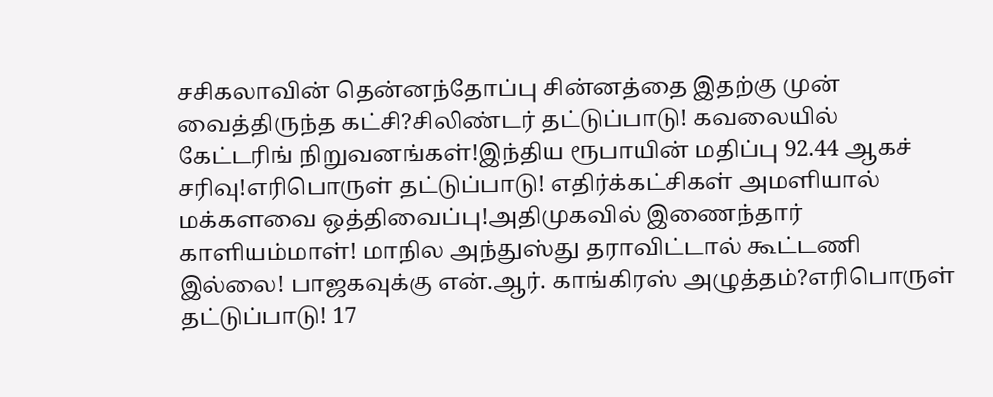சசிகலாவின் தென்னந்தோப்பு சின்னத்தை இதற்கு முன் வைத்திருந்த கட்சி?சிலிண்டர் தட்டுப்பாடு! கவலையில் கேட்டரிங் நிறுவனங்கள்!இந்திய ரூபாயின் மதிப்பு 92.44 ஆகச் சரிவு!எரிபொருள் தட்டுப்பாடு! எதிர்க்கட்சிகள் அமளியால் மக்களவை ஒத்திவைப்பு!அதிமுகவில் இணைந்தார் காளியம்மாள்! மாநில அந்துஸ்து தராவிட்டால் கூட்டணி இல்லை! பாஜகவுக்கு என்.ஆர். காங்கிரஸ் அழுத்தம்?எரிபொருள் தட்டுப்பாடு! 17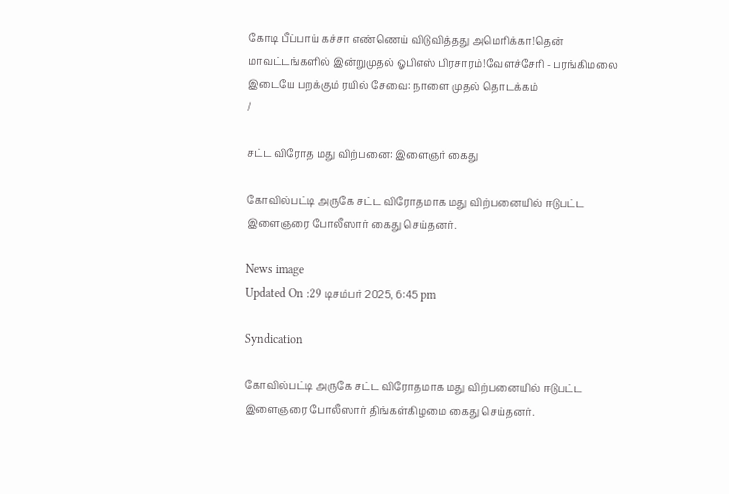கோடி பீப்பாய் கச்சா எண்ணெய் விடுவித்தது அமெரிக்கா!தென் மாவட்டங்களில் இன்றுமுதல் ஓபிஎஸ் பிரசாரம்!வேளச்சேரி - பரங்கிமலை இடையே பறக்கும் ரயில் சேவை: நாளை முதல் தொடக்கம்
/

சட்ட விரோத மது விற்பனை: இளைஞர் கைது

கோவில்பட்டி அருகே சட்ட விரோதமாக மது விற்பனையில் ஈடுபட்ட இளைஞரை போலீஸார் கைது செய்தனர்.

News image
Updated On :29 டிசம்பர் 2025, 6:45 pm

Syndication

கோவில்பட்டி அருகே சட்ட விரோதமாக மது விற்பனையில் ஈடுபட்ட இளைஞரை போலீஸார் திங்கள்கிழமை கைது செய்தனர்.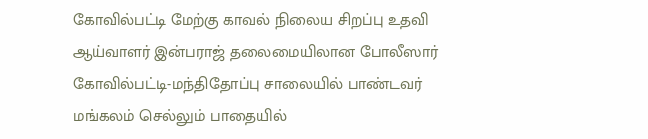கோவில்பட்டி மேற்கு காவல் நிலைய சிறப்பு உதவி ஆய்வாளர் இன்பராஜ் தலைமையிலான போலீஸார் கோவில்பட்டி-மந்திதோப்பு சாலையில் பாண்டவர் மங்கலம் செல்லும் பாதையில்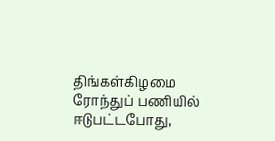திங்கள்கிழமை ரோந்துப் பணியில் ஈடுபட்டபோது,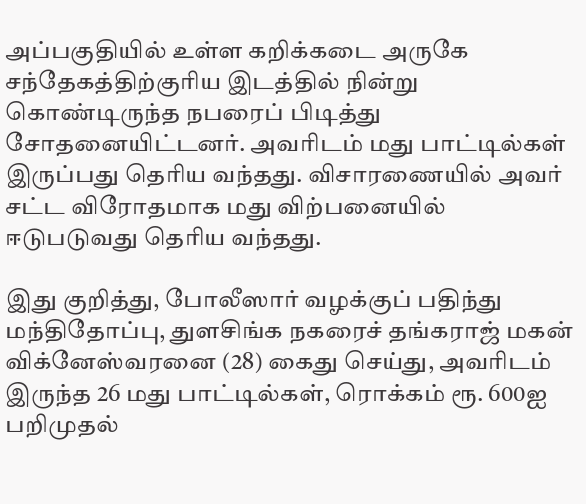அப்பகுதியில் உள்ள கறிக்கடை அருகே சந்தேகத்திற்குரிய இடத்தில் நின்று கொண்டிருந்த நபரைப் பிடித்து சோதனையிட்டனர். அவரிடம் மது பாட்டில்கள் இருப்பது தெரிய வந்தது. விசாரணையில் அவர் சட்ட விரோதமாக மது விற்பனையில் ஈடுபடுவது தெரிய வந்தது.

இது குறித்து, போலீஸார் வழக்குப் பதிந்து மந்திதோப்பு, துளசிங்க நகரைச் தங்கராஜ் மகன் விக்னேஸ்வரனை (28) கைது செய்து, அவரிடம் இருந்த 26 மது பாட்டில்கள், ரொக்கம் ரூ. 600ஐ பறிமுதல்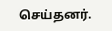செய்தனர்.